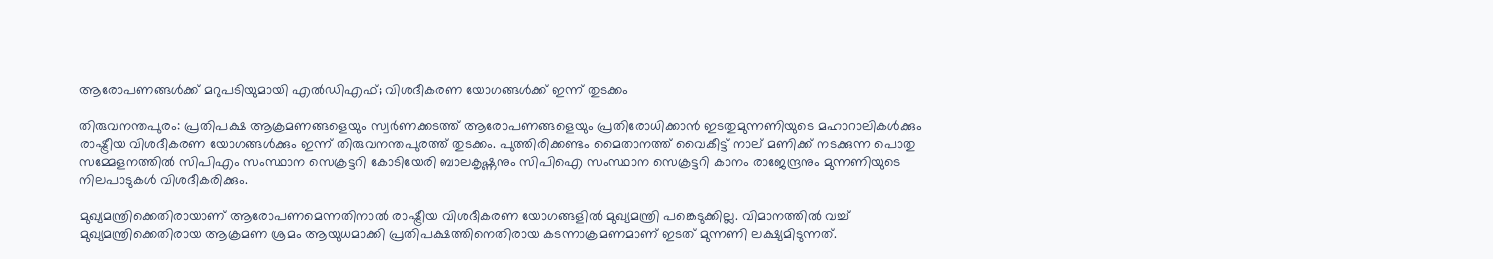ആരോപണങ്ങള്‍ക്ക് മറുപടിയുമായി എല്‍ഡിഎഫ്; വിശദീകരണ യോഗങ്ങള്‍ക്ക് ഇന്ന് തുടക്കം

തിരുവനന്തപുരം: പ്രതിപക്ഷ ആക്രമണങ്ങളെയും സ്വര്‍ണക്കടത്ത് ആരോപണങ്ങളെയും പ്രതിരോധിക്കാന്‍ ഇടതുമുന്നണിയുടെ മഹാറാലികള്‍ക്കും രാഷ്ട്രീയ വിശദീകരണ യോഗങ്ങള്‍ക്കും ഇന്ന് തിരുവനന്തപുരത്ത് തുടക്കം. പുത്തിരിക്കണ്ടം മൈതാനത്ത് വൈകീട്ട് നാല് മണിക്ക് നടക്കുന്ന പൊതു സമ്മേളനത്തില്‍ സിപിഎം സംസ്ഥാന സെക്രട്ടറി കോടിയേരി ബാലകൃഷ്ണനും സിപിഐ സംസ്ഥാന സെക്രട്ടറി കാനം രാജേന്ദ്രനും മുന്നണിയുടെ നിലപാടുകള്‍ വിശദീകരിക്കും.

മുഖ്യമന്ത്രിക്കെതിരായാണ് ആരോപണമെന്നതിനാല്‍ രാഷ്ട്രീയ വിശദീകരണ യോഗങ്ങളില്‍ മുഖ്യമന്ത്രി പങ്കെടുക്കില്ല. വിമാനത്തില്‍ വച്ച് മുഖ്യമന്ത്രിക്കെതിരായ ആക്രമണ ശ്രമം ആയുധമാക്കി പ്രതിപക്ഷത്തിനെതിരായ കടന്നാക്രമണമാണ് ഇടത് മുന്നണി ലക്ഷ്യമിടുന്നത്.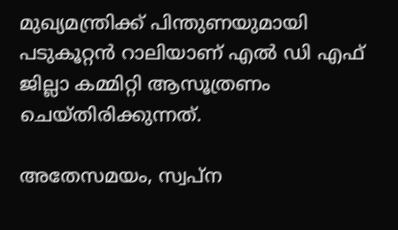മുഖ്യമന്ത്രിക്ക് പിന്തുണയുമായി പടുകൂറ്റന്‍ റാലിയാണ് എല്‍ ഡി എഫ് ജില്ലാ കമ്മിറ്റി ആസൂത്രണം ചെയ്തിരിക്കുന്നത്.

അതേസമയം, സ്വപ്ന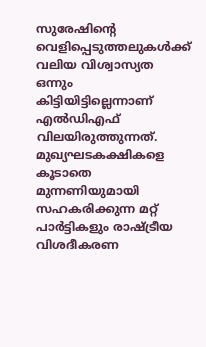സുരേഷിന്റെ വെളിപ്പെടുത്തലുകള്‍ക്ക് വലിയ വിശ്വാസ്യത ഒന്നും കിട്ടിയിട്ടില്ലെന്നാണ് എല്‍ഡിഎഫ് വിലയിരുത്തുന്നത്. മുഖ്യഘടകക്ഷികളെ കൂടാതെ മുന്നണിയുമായി സഹകരിക്കുന്ന മറ്റ് പാര്‍ട്ടികളും രാഷ്ട്രീയ വിശദീകരണ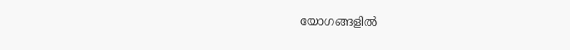യോഗങ്ങളില്‍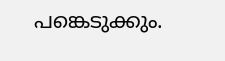പങ്കെടുക്കും.